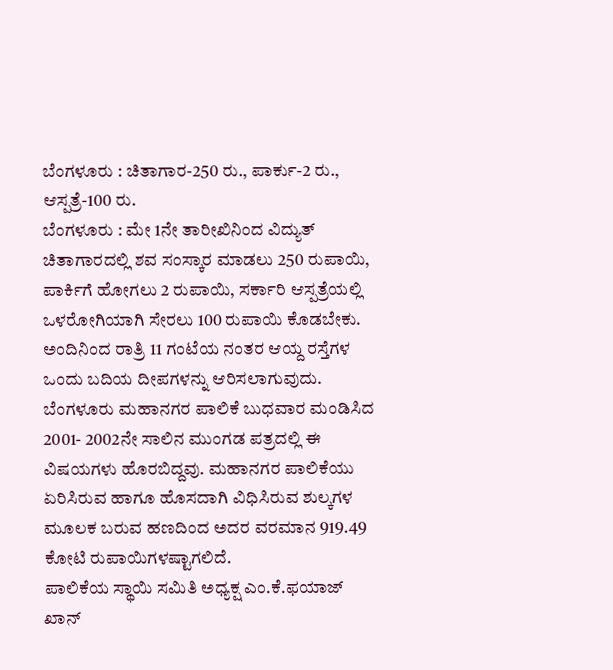ಬೆಂಗಳೂರು : ಚಿತಾಗಾರ-250 ರು., ಪಾರ್ಕು-2 ರು., ಆಸ್ಪತ್ರೆ-100 ರು.
ಬೆಂಗಳೂರು : ಮೇ 1ನೇ ತಾರೀಖಿನಿಂದ ವಿದ್ಯುತ್ ಚಿತಾಗಾರದಲ್ಲಿ ಶವ ಸಂಸ್ಕಾರ ಮಾಡಲು 250 ರುಪಾಯಿ, ಪಾರ್ಕಿಗೆ ಹೋಗಲು 2 ರುಪಾಯಿ, ಸರ್ಕಾರಿ ಆಸ್ಪತ್ರೆಯಲ್ಲಿ ಒಳರೋಗಿಯಾಗಿ ಸೇರಲು 100 ರುಪಾಯಿ ಕೊಡಬೇಕು. ಅಂದಿನಿಂದ ರಾತ್ರಿ 11 ಗಂಟೆಯ ನಂತರ ಆಯ್ದ ರಸ್ತೆಗಳ ಒಂದು ಬದಿಯ ದೀಪಗಳನ್ನು ಆರಿಸಲಾಗುವುದು.
ಬೆಂಗಳೂರು ಮಹಾನಗರ ಪಾಲಿಕೆ ಬುಧವಾರ ಮಂಡಿಸಿದ 2001- 2002ನೇ ಸಾಲಿನ ಮುಂಗಡ ಪತ್ರದಲ್ಲಿ ಈ ವಿಷಯಗಳು ಹೊರಬಿದ್ದವು. ಮಹಾನಗರ ಪಾಲಿಕೆಯು ಏರಿಸಿರುವ ಹಾಗೂ ಹೊಸದಾಗಿ ವಿಧಿಸಿರುವ ಶುಲ್ಕಗಳ ಮೂಲಕ ಬರುವ ಹಣದಿಂದ ಅದರ ವರಮಾನ 919.49 ಕೋಟಿ ರುಪಾಯಿಗಳಷ್ಟಾಗಲಿದೆ.
ಪಾಲಿಕೆಯ ಸ್ಥಾಯಿ ಸಮಿತಿ ಅಧ್ಯಕ್ಷ ಎಂ.ಕೆ.ಫಯಾಜ್ ಖಾನ್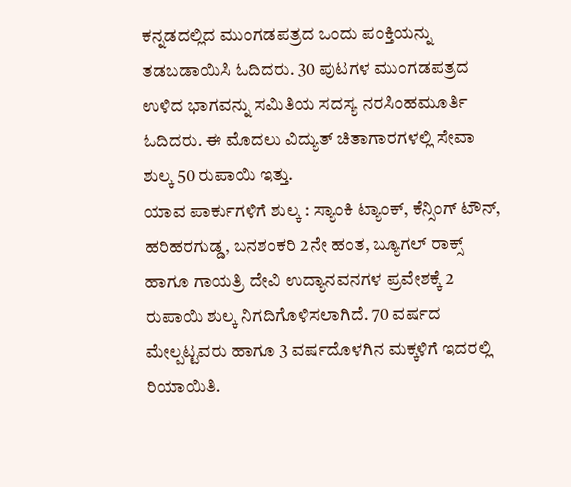ಕನ್ನಡದಲ್ಲಿದ ಮುಂಗಡಪತ್ರದ ಒಂದು ಪಂಕ್ತಿಯನ್ನು ತಡಬಡಾಯಿಸಿ ಓದಿದರು. 30 ಪುಟಗಳ ಮುಂಗಡಪತ್ರದ ಉಳಿದ ಭಾಗವನ್ನು ಸಮಿತಿಯ ಸದಸ್ಯ ನರಸಿಂಹಮೂರ್ತಿ ಓದಿದರು. ಈ ಮೊದಲು ವಿದ್ಯುತ್ ಚಿತಾಗಾರಗಳಲ್ಲಿ ಸೇವಾ ಶುಲ್ಕ 50 ರುಪಾಯಿ ಇತ್ತು.
ಯಾವ ಪಾರ್ಕುಗಳಿಗೆ ಶುಲ್ಕ : ಸ್ಯಾಂಕಿ ಟ್ಯಾಂಕ್, ಕೆನ್ಸಿಂಗ್ ಟೌನ್, ಹರಿಹರಗುಡ್ಡ, ಬನಶಂಕರಿ 2ನೇ ಹಂತ, ಬ್ಯೂಗಲ್ ರಾಕ್ಸ್ ಹಾಗೂ ಗಾಯತ್ರಿ ದೇವಿ ಉದ್ಯಾನವನಗಳ ಪ್ರವೇಶಕ್ಕೆ 2 ರುಪಾಯಿ ಶುಲ್ಕ ನಿಗದಿಗೊಳಿಸಲಾಗಿದೆ. 70 ವರ್ಷದ ಮೇಲ್ಪಟ್ಟವರು ಹಾಗೂ 3 ವರ್ಷದೊಳಗಿನ ಮಕ್ಕಳಿಗೆ ಇದರಲ್ಲಿ ರಿಯಾಯಿತಿ.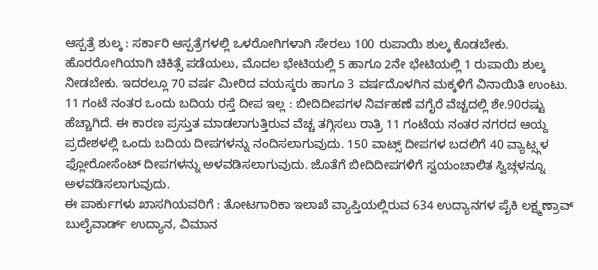ಆಸ್ಪತ್ರೆ ಶುಲ್ಕ : ಸರ್ಕಾರಿ ಆಸ್ಪತ್ರೆಗಳಲ್ಲಿ ಒಳರೋಗಿಗಳಾಗಿ ಸೇರಲು 100 ರುಪಾಯಿ ಶುಲ್ಕ ಕೊಡಬೇಕು. ಹೊರರೋಗಿಯಾಗಿ ಚಿಕಿತ್ಸೆ ಪಡೆಯಲು, ಮೊದಲ ಭೇಟಿಯಲ್ಲಿ 5 ಹಾಗೂ 2ನೇ ಭೇಟಿಯಲ್ಲಿ 1 ರುಪಾಯಿ ಶುಲ್ಕ ನೀಡಬೇಕು. ಇದರಲ್ಲೂ 70 ವರ್ಷ ಮೀರಿದ ವಯಸ್ಕರು ಹಾಗೂ 3 ವರ್ಷದೊಳಗಿನ ಮಕ್ಕಳಿಗೆ ವಿನಾಯಿತಿ ಉಂಟು.
11 ಗಂಟೆ ನಂತರ ಒಂದು ಬದಿಯ ರಸ್ತೆ ದೀಪ ಇಲ್ಲ : ಬೀದಿದೀಪಗಳ ನಿರ್ವಹಣೆ ವಗೈರೆ ವೆಚ್ಚದಲ್ಲಿ ಶೇ.90ರಷ್ಟು ಹೆಚ್ಚಾಗಿದೆ. ಈ ಕಾರಣ ಪ್ರಸ್ತುತ ಮಾಡಲಾಗುತ್ತಿರುವ ವೆಚ್ಚ ತಗ್ಗಿಸಲು ರಾತ್ರಿ 11 ಗಂಟೆಯ ನಂತರ ನಗರದ ಆಯ್ದ ಪ್ರದೇಶಳಲ್ಲಿ ಒಂದು ಬದಿಯ ದೀಪಗಳನ್ನು ನಂದಿಸಲಾಗುವುದು. 150 ವಾಟ್ಸ್ ದೀಪಗಳ ಬದಲಿಗೆ 40 ವ್ಯಾಟ್ಸ್ಗಳ ಫ್ಲೋರೋಸೆಂಟ್ ದೀಪಗಳನ್ನು ಅಳವಡಿಸಲಾಗುವುದು. ಜೊತೆಗೆ ಬೀದಿದೀಪಗಳಿಗೆ ಸ್ವಯಂಚಾಲಿತ ಸ್ವಿಚ್ಗಳನ್ನೂ ಅಳವಡಿಸಲಾಗುವುದು.
ಈ ಪಾರ್ಕುಗಳು ಖಾಸಗಿಯವರಿಗೆ : ತೋಟಗಾರಿಕಾ ಇಲಾಖೆ ವ್ಯಾಪ್ತಿಯಲ್ಲಿರುವ 634 ಉದ್ಯಾನಗಳ ಪೈಕಿ ಲಕ್ಷ್ಮಣ್ರಾವ್ ಬುಲೈವಾರ್ಡ್ ಉದ್ಯಾನ, ವಿಮಾನ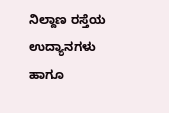ನಿಲ್ದಾಣ ರಸ್ತೆಯ ಉದ್ಯಾನಗಳು ಹಾಗೂ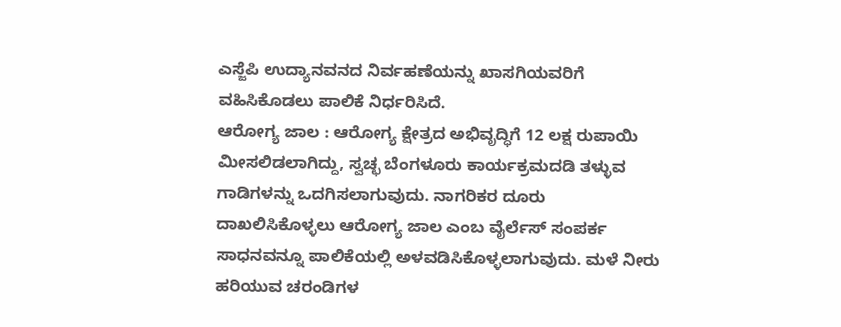ಎಸ್ಜೆಪಿ ಉದ್ಯಾನವನದ ನಿರ್ವಹಣೆಯನ್ನು ಖಾಸಗಿಯವರಿಗೆ ವಹಿಸಿಕೊಡಲು ಪಾಲಿಕೆ ನಿರ್ಧರಿಸಿದೆ.
ಆರೋಗ್ಯ ಜಾಲ : ಆರೋಗ್ಯ ಕ್ಷೇತ್ರದ ಅಭಿವೃದ್ಧಿಗೆ 12 ಲಕ್ಷ ರುಪಾಯಿ ಮೀಸಲಿಡಲಾಗಿದ್ದು, ಸ್ವಚ್ಛ ಬೆಂಗಳೂರು ಕಾರ್ಯಕ್ರಮದಡಿ ತಳ್ಳುವ ಗಾಡಿಗಳನ್ನು ಒದಗಿಸಲಾಗುವುದು. ನಾಗರಿಕರ ದೂರು ದಾಖಲಿಸಿಕೊಳ್ಳಲು ಆರೋಗ್ಯ ಜಾಲ ಎಂಬ ವೈರ್ಲೆಸ್ ಸಂಪರ್ಕ ಸಾಧನವನ್ನೂ ಪಾಲಿಕೆಯಲ್ಲಿ ಅಳವಡಿಸಿಕೊಳ್ಳಲಾಗುವುದು. ಮಳೆ ನೀರು ಹರಿಯುವ ಚರಂಡಿಗಳ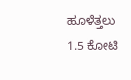ಹೂಳೆತ್ತಲು 1.5 ಕೋಟಿ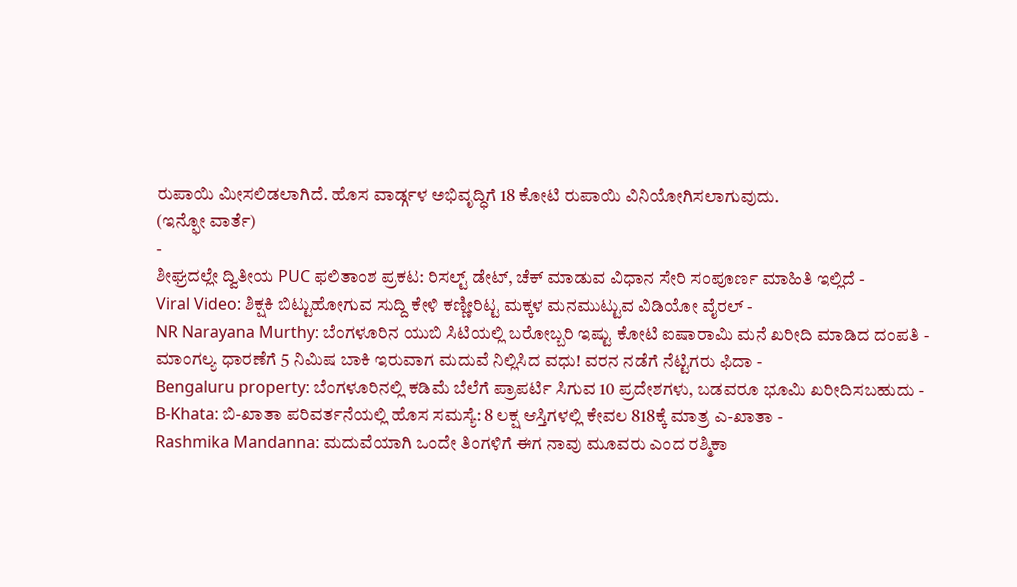ರುಪಾಯಿ ಮೀಸಲಿಡಲಾಗಿದೆ. ಹೊಸ ವಾರ್ಡ್ಗಳ ಅಭಿವೃದ್ಧಿಗೆ 18 ಕೋಟಿ ರುಪಾಯಿ ವಿನಿಯೋಗಿಸಲಾಗುವುದು.
(ಇನ್ಫೋ ವಾರ್ತೆ)
-
ಶೀಘ್ರದಲ್ಲೇ ದ್ವಿತೀಯ PUC ಫಲಿತಾಂಶ ಪ್ರಕಟ: ರಿಸಲ್ಟ್ ಡೇಟ್, ಚೆಕ್ ಮಾಡುವ ವಿಧಾನ ಸೇರಿ ಸಂಪೂರ್ಣ ಮಾಹಿತಿ ಇಲ್ಲಿದೆ -
Viral Video: ಶಿಕ್ಷಕಿ ಬಿಟ್ಟುಹೋಗುವ ಸುದ್ದಿ ಕೇಳಿ ಕಣ್ಣೀರಿಟ್ಟ ಮಕ್ಕಳ ಮನಮುಟ್ಟುವ ವಿಡಿಯೋ ವೈರಲ್ -
NR Narayana Murthy: ಬೆಂಗಳೂರಿನ ಯುಬಿ ಸಿಟಿಯಲ್ಲಿ ಬರೋಬ್ಬರಿ ಇಷ್ಟು ಕೋಟಿ ಐಷಾರಾಮಿ ಮನೆ ಖರೀದಿ ಮಾಡಿದ ದಂಪತಿ -
ಮಾಂಗಲ್ಯ ಧಾರಣೆಗೆ 5 ನಿಮಿಷ ಬಾಕಿ ಇರುವಾಗ ಮದುವೆ ನಿಲ್ಲಿಸಿದ ವಧು! ವರನ ನಡೆಗೆ ನೆಟ್ಟಿಗರು ಫಿದಾ -
Bengaluru property: ಬೆಂಗಳೂರಿನಲ್ಲಿ ಕಡಿಮೆ ಬೆಲೆಗೆ ಪ್ರಾಪರ್ಟಿ ಸಿಗುವ 10 ಪ್ರದೇಶಗಳು, ಬಡವರೂ ಭೂಮಿ ಖರೀದಿಸಬಹುದು -
B-Khata: ಬಿ-ಖಾತಾ ಪರಿವರ್ತನೆಯಲ್ಲಿ ಹೊಸ ಸಮಸ್ಯೆ: 8 ಲಕ್ಷ ಆಸ್ತಿಗಳಲ್ಲಿ ಕೇವಲ 818ಕ್ಕೆ ಮಾತ್ರ ಎ-ಖಾತಾ -
Rashmika Mandanna: ಮದುವೆಯಾಗಿ ಒಂದೇ ತಿಂಗಳಿಗೆ ಈಗ ನಾವು ಮೂವರು ಎಂದ ರಶ್ಮಿಕಾ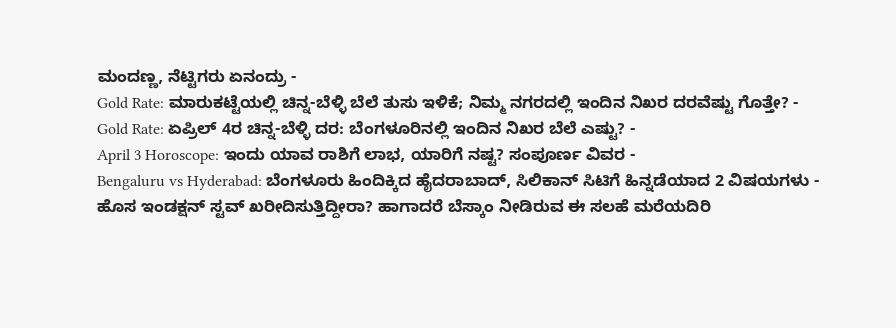ಮಂದಣ್ಣ, ನೆಟ್ಟಿಗರು ಏನಂದ್ರು -
Gold Rate: ಮಾರುಕಟ್ಟೆಯಲ್ಲಿ ಚಿನ್ನ-ಬೆಳ್ಳಿ ಬೆಲೆ ತುಸು ಇಳಿಕೆ; ನಿಮ್ಮ ನಗರದಲ್ಲಿ ಇಂದಿನ ನಿಖರ ದರವೆಷ್ಟು ಗೊತ್ತೇ? -
Gold Rate: ಏಪ್ರಿಲ್ 4ರ ಚಿನ್ನ-ಬೆಳ್ಳಿ ದರ: ಬೆಂಗಳೂರಿನಲ್ಲಿ ಇಂದಿನ ನಿಖರ ಬೆಲೆ ಎಷ್ಟು? -
April 3 Horoscope: ಇಂದು ಯಾವ ರಾಶಿಗೆ ಲಾಭ, ಯಾರಿಗೆ ನಷ್ಟ? ಸಂಪೂರ್ಣ ವಿವರ -
Bengaluru vs Hyderabad: ಬೆಂಗಳೂರು ಹಿಂದಿಕ್ಕಿದ ಹೈದರಾಬಾದ್, ಸಿಲಿಕಾನ್ ಸಿಟಿಗೆ ಹಿನ್ನಡೆಯಾದ 2 ವಿಷಯಗಳು -
ಹೊಸ ಇಂಡಕ್ಷನ್ ಸ್ಟವ್ ಖರೀದಿಸುತ್ತಿದ್ದೀರಾ? ಹಾಗಾದರೆ ಬೆಸ್ಕಾಂ ನೀಡಿರುವ ಈ ಸಲಹೆ ಮರೆಯದಿರಿ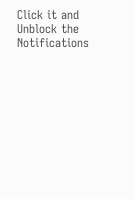Click it and Unblock the Notifications